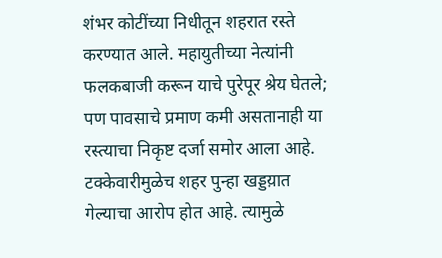शंभर कोटींच्या निधीतून शहरात रस्ते करण्यात आले. महायुतीच्या नेत्यांनी फलकबाजी करून याचे पुरेपूर श्रेय घेतले; पण पावसाचे प्रमाण कमी असतानाही या रस्त्याचा निकृष्ट दर्जा समोर आला आहे. टक्केवारीमुळेच शहर पुन्हा खड्डय़ात गेल्याचा आरोप होत आहे. त्यामुळे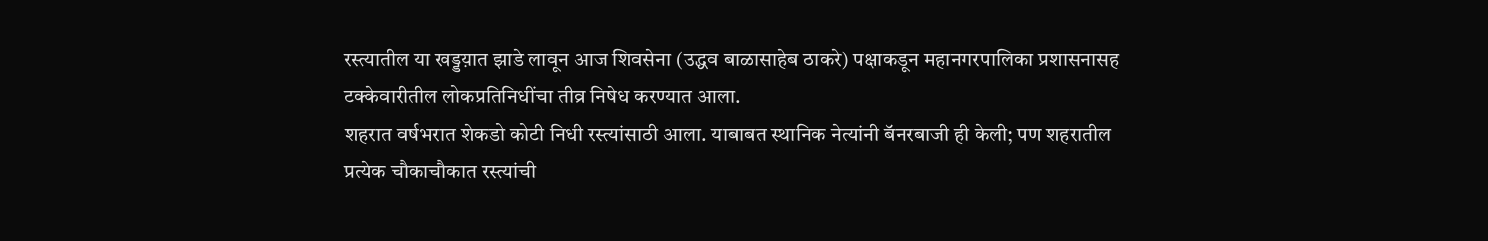रस्त्यातील या खड्डय़ात झाडे लावून आज शिवसेना (उद्धव बाळासाहेब ठाकरे) पक्षाकडून महानगरपालिका प्रशासनासह टक्केवारीतील लोकप्रतिनिधींचा तीव्र निषेध करण्यात आला.
शहरात वर्षभरात शेकडो कोटी निधी रस्त्यांसाठी आला. याबाबत स्थानिक नेत्यांनी बॅनरबाजी ही केली; पण शहरातील प्रत्येक चौकाचौकात रस्त्यांची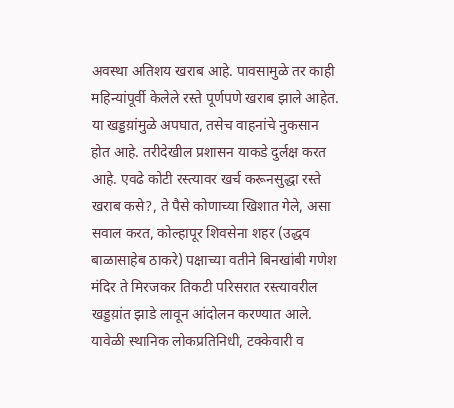अवस्था अतिशय खराब आहे. पावसामुळे तर काही महिन्यांपूर्वी केलेले रस्ते पूर्णपणे खराब झाले आहेत. या खड्डय़ांमुळे अपघात, तसेच वाहनांचे नुकसान होत आहे. तरीदेखील प्रशासन याकडे दुर्लक्ष करत आहे. एवढे कोटी रस्त्यावर खर्च करूनसुद्धा रस्ते खराब कसे?, ते पैसे कोणाच्या खिशात गेले, असा सवाल करत, कोल्हापूर शिवसेना शहर (उद्धव बाळासाहेब ठाकरे) पक्षाच्या वतीने बिनखांबी गणेश मंदिर ते मिरजकर तिकटी परिसरात रस्त्यावरील खड्डय़ांत झाडे लावून आंदोलन करण्यात आले.
यावेळी स्थानिक लोकप्रतिनिधी, टक्केवारी व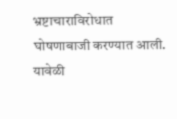भ्रष्टाचाराविरोधात घोषणाबाजी करण्यात आली. यावेळी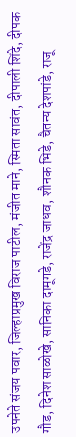उपनेते संजय पवार, जिल्हाप्रमुख विराज पाटील, मंजीत माने, स्मिता सावंत, दीपाली शिंदे, दीपक गौड, दिनेश साळोखे, सानिका दामूगडे, राजेंद्र जाधव, शौनक भिडे, चैतन्य देशपांडे, राजू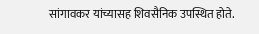सांगावकर यांच्यासह शिवसैनिक उपस्थित होते.